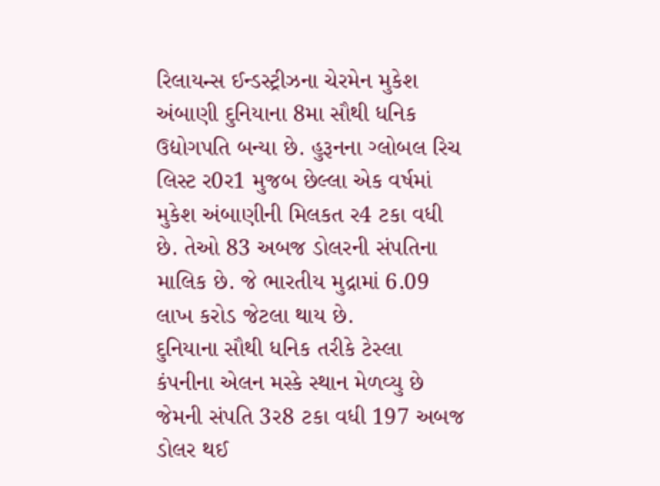રિલાયન્સ ઈન્ડસ્ટ્રીઝના ચેરમેન મુકેશ અંબાણી દુનિયાના 8મા સૌથી ધનિક ઉદ્યોગપતિ બન્યા છે. હુરૂનના ગ્લોબલ રિચ લિસ્ટ ર0ર1 મુજબ છેલ્લા એક વર્ષમાં મુકેશ અંબાણીની મિલકત ર4 ટકા વધી છે. તેઓ 83 અબજ ડોલરની સંપતિના માલિક છે. જે ભારતીય મુદ્રામાં 6.09 લાખ કરોડ જેટલા થાય છે.
દુનિયાના સૌથી ધનિક તરીકે ટેસ્લા કંપનીના એલન મસ્કે સ્થાન મેળવ્યુ છે જેમની સંપતિ 3ર8 ટકા વધી 197 અબજ ડોલર થઈ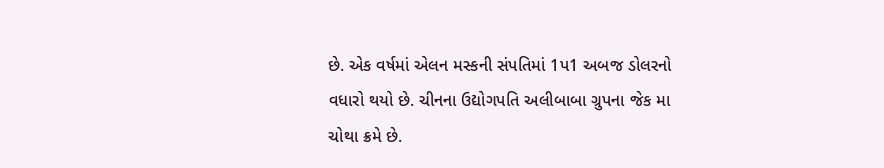છે. એક વર્ષમાં એલન મસ્કની સંપતિમાં 1પ1 અબજ ડોલરનો વધારો થયો છે. ચીનના ઉદ્યોગપતિ અલીબાબા ગ્રુપના જેક મા ચોથા ક્રમે છે.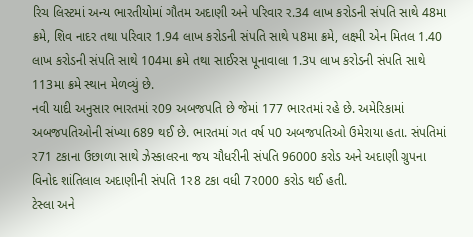રિચ લિસ્ટમાં અન્ય ભારતીયોમાં ગૌતમ અદાણી અને પરિવાર ર.34 લાખ કરોડની સંપતિ સાથે 48મા ક્રમે, શિવ નાદર તથા પરિવાર 1.94 લાખ કરોડની સંપતિ સાથે પ8મા ક્રમે, લક્ષ્મી એન મિતલ 1.40 લાખ કરોડની સંપતિ સાથે 104મા ક્રમે તથા સાઈરસ પૂનાવાલા 1.3પ લાખ કરોડની સંપતિ સાથે 113મા ક્રમે સ્થાન મેળવ્યું છે.
નવી યાદી અનુસાર ભારતમાં ર09 અબજપતિ છે જેમાં 177 ભારતમાં રહે છે. અમેરિકામાં અબજપતિઓની સંખ્યા 689 થઈ છે. ભારતમાં ગત વર્ષ પ0 અબજપતિઓ ઉમેરાયા હતા. સંપતિમાં ર71 ટકાના ઉછાળા સાથે ઝેસ્કાલરના જય ચૌધરીની સંપતિ 96000 કરોડ અને અદાણી ગ્રુપના વિનોદ શાંતિલાલ અદાણીની સંપતિ 1ર8 ટકા વધી 7ર000 કરોડ થઈ હતી.
ટેસ્લા અને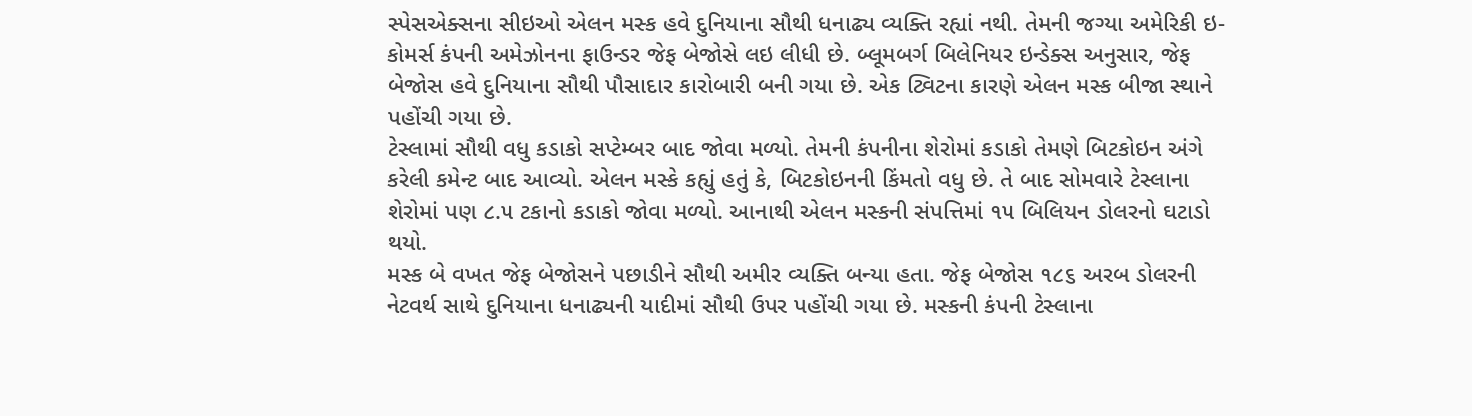સ્પેસએક્સના સીઇઓ એલન મસ્ક હવે દુનિયાના સૌથી ધનાઢ્ય વ્યક્તિ રહ્યાં નથી. તેમની જગ્યા અમેરિકી ઇ-કોમર્સ કંપની અમેઝોનના ફાઉન્ડર જેફ બેજોસે લઇ લીધી છે. બ્લૂમબર્ગ બિલેનિયર ઇન્ડેક્સ અનુસાર, જેફ બેજોસ હવે દુનિયાના સૌથી પૌસાદાર કારોબારી બની ગયા છે. એક ટ્વિટના કારણે એલન મસ્ક બીજા સ્થાને પહોંચી ગયા છે.
ટેસ્લામાં સૌથી વધુ કડાકો સપ્ટેમ્બર બાદ જોવા મળ્યો. તેમની કંપનીના શેરોમાં કડાકો તેમણે બિટકોઇન અંગે કરેલી કમેન્ટ બાદ આવ્યો. એલન મસ્કે કહ્યું હતું કે, બિટકોઇનની કિંમતો વધુ છે. તે બાદ સોમવારે ટેસ્લાના શેરોમાં પણ ૮.૫ ટકાનો કડાકો જોવા મળ્યો. આનાથી એલન મસ્કની સંપત્તિમાં ૧૫ બિલિયન ડોલરનો ઘટાડો થયો.
મસ્ક બે વખત જેફ બેજોસને પછાડીને સૌથી અમીર વ્યક્તિ બન્યા હતા. જેફ બેજોસ ૧૮૬ અરબ ડોલરની નેટવર્થ સાથે દુનિયાના ધનાઢ્યની યાદીમાં સૌથી ઉપર પહોંચી ગયા છે. મસ્કની કંપની ટેસ્લાના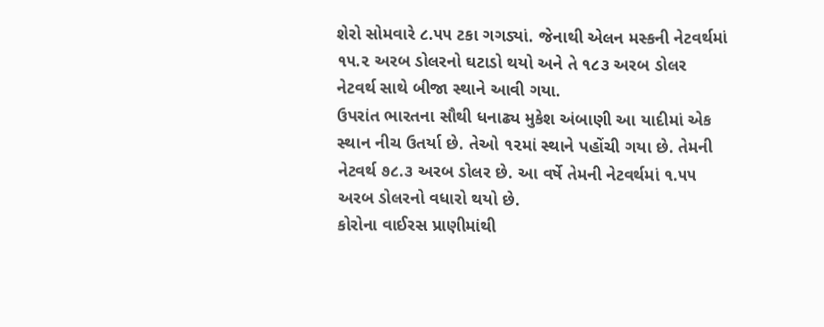શેરો સોમવારે ૮.૫૫ ટકા ગગડ્યાં. જેનાથી એલન મસ્કની નેટવર્થમાં ૧૫.૨ અરબ ડોલરનો ઘટાડો થયો અને તે ૧૮૩ અરબ ડોલર નેટવર્થ સાથે બીજા સ્થાને આવી ગયા.
ઉપરાંત ભારતના સૌથી ધનાઢ્ય મુકેશ અંબાણી આ યાદીમાં એક સ્થાન નીચ ઉતર્યા છે. તેઓ ૧૨માં સ્થાને પહોંચી ગયા છે. તેમની નેટવર્થ ૭૮.૩ અરબ ડોલર છે. આ વર્ષે તેમની નેટવર્થમાં ૧.૫૫ અરબ ડોલરનો વધારો થયો છે.
કોરોના વાઈરસ પ્રાણીમાંથી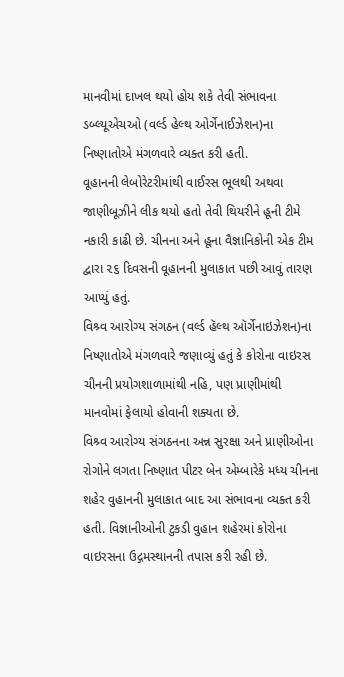માનવીમાં દાખલ થયો હોય શકે તેવી સંભાવના ડબ્લ્યૂએચઓ (વર્લ્ડ હેલ્થ ઓર્ગેનાઈઝેશન)ના નિષ્ણાતોએ મંગળવારે વ્યક્ત કરી હતી.
વૂહાનની લેબોરેટરીમાંથી વાઈરસ ભૂલથી અથવા જાણીબૂઝીને લીક થયો હતો તેવી થિયરીને હૂની ટીમે નકારી કાઢી છે. ચીનના અને હૂના વૈજ્ઞાનિકોની એક ટીમ દ્વારા ૨૬ દિવસની વૂહાનની મુલાકાત પછી આવું તારણ આપ્યું હતું.
વિશ્ર્વ આરોગ્ય સંગઠન (વર્લ્ડ હૅલ્થ ઑર્ગેનાઇઝેશન)ના નિષ્ણાતોએ મંગળવારે જણાવ્યું હતું કે કોરોના વાઇરસ ચીનની પ્રયોગશાળામાંથી નહિ, પણ પ્રાણીમાંથી માનવોમાં ફેલાયો હોવાની શક્યતા છે.
વિશ્ર્વ આરોગ્ય સંગઠનના અન્ન સુરક્ષા અને પ્રાણીઓના રોગોને લગતા નિષ્ણાત પીટર બેન એમ્બારેકે મધ્ય ચીનના શહેર વુહાનની મુલાકાત બાદ આ સંભાવના વ્યક્ત કરી હતી. વિજ્ઞાનીઓની ટુકડી વુહાન શહેરમાં કોરોના વાઇરસના ઉદ્ગમસ્થાનની તપાસ કરી રહી છે.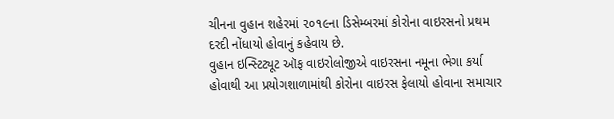ચીનના વુહાન શહેરમાં ૨૦૧૯ના ડિસેમ્બરમાં કોરોના વાઇરસનો પ્રથમ દરદી નોંધાયો હોવાનું કહેવાય છે.
વુહાન ઇન્સ્ટિટ્યૂટ ઑફ વાઇરોલોજીએ વાઇરસના નમૂના ભેગા કર્યા હોવાથી આ પ્રયોગશાળામાંથી કોરોના વાઇરસ ફેલાયો હોવાના સમાચાર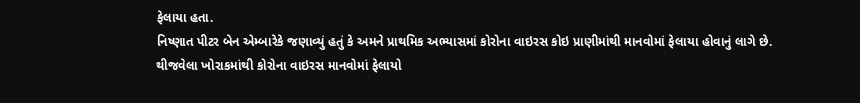ફેલાયા હતા.
નિષ્ણાત પીટર બેન એમ્બારેકે જણાવ્યું હતું કે અમને પ્રાથમિક અભ્યાસમાં કોરોના વાઇરસ કોઇ પ્રાણીમાંથી માનવોમાં ફેલાયા હોવાનું લાગે છે. થીજવેલા ખોરાકમાંથી કોરોના વાઇરસ માનવોમાં ફેલાયો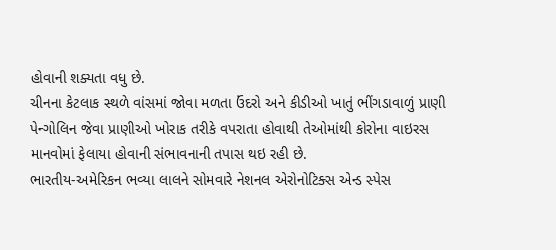હોવાની શક્યતા વધુ છે.
ચીનના કેટલાક સ્થળે વાંસમાં જોવા મળતા ઉંદરો અને કીડીઓ ખાતું ભીંગડાવાળું પ્રાણી પેન્ગોલિન જેવા પ્રાણીઓ ખોરાક તરીકે વપરાતા હોવાથી તેઓમાંથી કોરોના વાઇરસ માનવોમાં ફેલાયા હોવાની સંભાવનાની તપાસ થઇ રહી છે.
ભારતીય-અમેરિકન ભવ્યા લાલને સોમવારે નેશનલ એરોનોટિક્સ એન્ડ સ્પેસ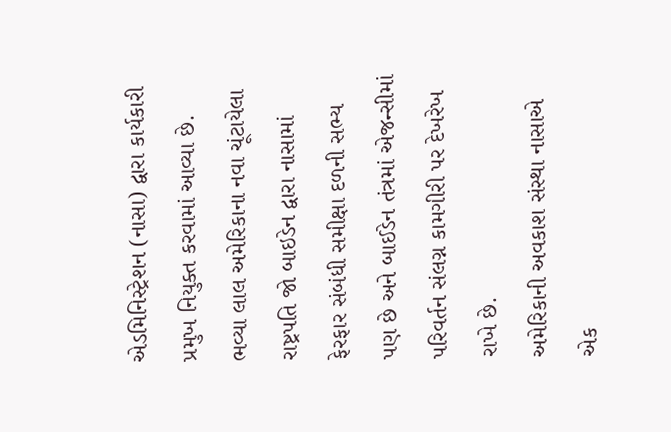એડમિનિસ્ટ્રેશન (નાસા) દ્વારા કાર્યકારી પ્રમુખ નિયુક્ત કરવામાં આવ્યા છે. ભવ્યા લાલ અમેરિકાના નવા ચૂંટાયેલા રાષ્ટ્રપતિ જો બાઇડેન દ્વારા નાસામાં ફેરફાર સંબંધી સમીક્ષા દળની સભ્ય પણ છે અને બાઈડેન તંત્રમાં એજન્સીમાં પરિવર્તન સંલગ્ન કામગીરી પર દેખરેખ રાખે છે.
અમેરિકાની અવકાશ સંસ્થા નાસાએ એક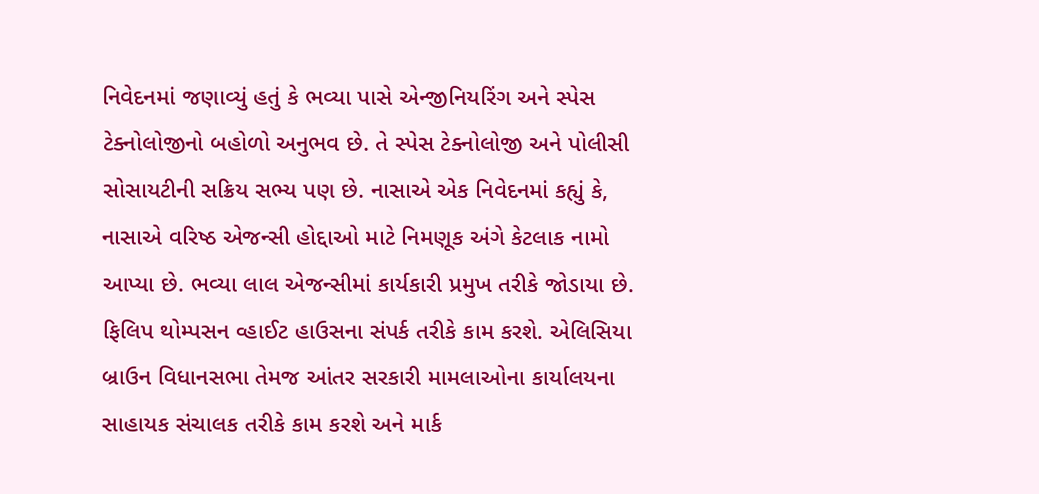નિવેદનમાં જણાવ્યું હતું કે ભવ્યા પાસે એન્જીનિયરિંગ અને સ્પેસ ટેક્નોલોજીનો બહોળો અનુભવ છે. તે સ્પેસ ટેક્નોલોજી અને પોલીસી સોસાયટીની સક્રિય સભ્ય પણ છે. નાસાએ એક નિવેદનમાં કહ્યું કે, નાસાએ વરિષ્ઠ એજન્સી હોદ્દાઓ માટે નિમણૂક અંગે કેટલાક નામો આપ્યા છે. ભવ્યા લાલ એજન્સીમાં કાર્યકારી પ્રમુખ તરીકે જોડાયા છે. ફિલિપ થોમ્પસન વ્હાઈટ હાઉસના સંપર્ક તરીકે કામ કરશે. એલિસિયા બ્રાઉન વિધાનસભા તેમજ આંતર સરકારી મામલાઓના કાર્યાલયના સાહાયક સંચાલક તરીકે કામ કરશે અને માર્ક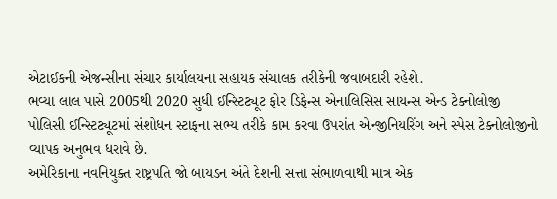એટાઈકની એજન્સીના સંચાર કાર્યાલયના સહાયક સંચાલક તરીકેની જવાબદારી રહેશે.
ભવ્યા લાલ પાસે 2005થી 2020 સુધી ઈન્સ્ટિટ્યૂટ ફોર ડિફેન્સ એનાલિસિસ સાયન્સ એન્ડ ટેક્નોલોજી પોલિસી ઈન્સ્ટિટ્યૂટમાં સંશોધન સ્ટાફના સભ્ય તરીકે કામ કરવા ઉપરાંત એન્જીનિયરિંગ અને સ્પેસ ટેક્નોલોજીનો વ્યાપક અનુભવ ધરાવે છે.
અમેરિકાના નવનિયુક્ત રાષ્ટ્રપતિ જો બાયડન અંતે દેશની સત્તા સંભાળવાથી માત્ર એક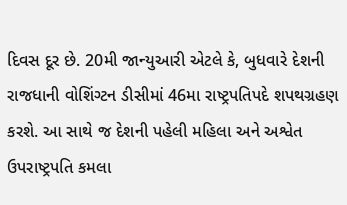દિવસ દૂર છે. 20મી જાન્યુઆરી એટલે કે, બુધવારે દેશની રાજધાની વોશિંગ્ટન ડીસીમાં 46મા રાષ્ટ્રપતિપદે શપથગ્રહણ કરશે. આ સાથે જ દેશની પહેલી મહિલા અને અશ્વેત ઉપરાષ્ટ્રપતિ કમલા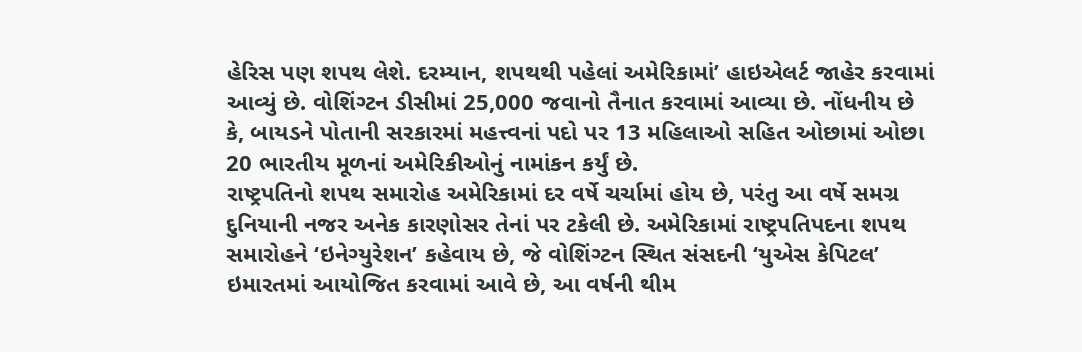હેરિસ પણ શપથ લેશે. દરમ્યાન, શપથથી પહેલાં અમેરિકામાં’ હાઇએલર્ટ જાહેર કરવામાં આવ્યું છે. વોશિંગ્ટન ડીસીમાં 25,000 જવાનો તૈનાત કરવામાં આવ્યા છે. નોંધનીય છે કે, બાયડને પોતાની સરકારમાં મહત્ત્વનાં પદો પર 13 મહિલાઓ સહિત ઓછામાં ઓછા 20 ભારતીય મૂળનાં અમેરિકીઓનું નામાંકન કર્યું છે.
રાષ્ટ્રપતિનો શપથ સમારોહ અમેરિકામાં દર વર્ષે ચર્ચામાં હોય છે, પરંતુ આ વર્ષે સમગ્ર દુનિયાની નજર અનેક કારણોસર તેનાં પર ટકેલી છે. અમેરિકામાં રાષ્ટ્રપતિપદના શપથ સમારોહને ‘ઇનેગ્યુરેશન’ કહેવાય છે, જે વોશિંગ્ટન સ્થિત સંસદની ‘યુએસ કેપિટલ’ ઇમારતમાં આયોજિત કરવામાં આવે છે, આ વર્ષની થીમ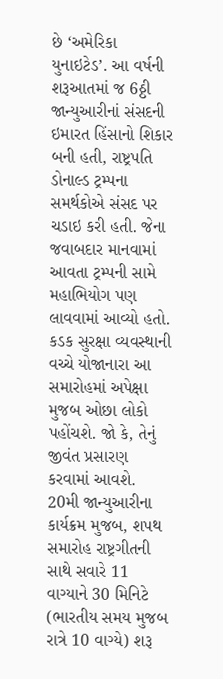છે ‘અમેરિકા યુનાઇટેડ’. આ વર્ષની શરૂઆતમાં જ 6ઠ્ઠી જાન્યુઆરીનાં સંસદની ઇમારત હિંસાનો શિકાર બની હતી, રાષ્ટ્રપતિ ડોનાલ્ડ ટ્રમ્પના સમર્થકોએ સંસદ પર ચડાઇ કરી હતી. જેના જવાબદાર માનવામાં આવતા ટ્રમ્પની સામે મહાભિયોગ પણ લાવવામાં આવ્યો હતો.
કડક સુરક્ષા વ્યવસ્થાની વચ્ચે યોજાનારા આ સમારોહમાં અપેક્ષા મુજબ ઓછા લોકો પહોંચશે. જો કે, તેનું જીવંત પ્રસારણ કરવામાં આવશે. 20મી જાન્યુઆરીના કાર્યક્રમ મુજબ, શપથ સમારોહ રાષ્ટ્રગીતની સાથે સવારે 11 વાગ્યાને 30 મિનિટે (ભારતીય સમય મુજબ રાત્રે 10 વાગ્યે) શરૂ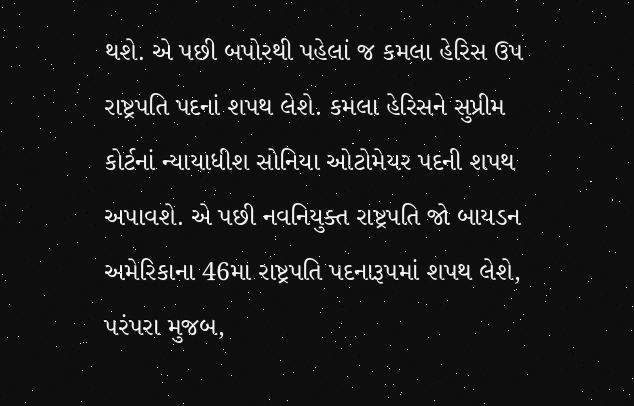થશે. એ પછી બપોરથી પહેલાં જ કમલા હેરિસ ઉપ રાષ્ટ્રપતિ પદનાં શપથ લેશે. કમલા હેરિસને સુપ્રીમ કોર્ટનાં ન્યાયાધીશ સોનિયા ઓટોમેયર પદની શપથ અપાવશે. એ પછી નવનિયુક્ત રાષ્ટ્રપતિ જો બાયડન અમેરિકાના 46મા રાષ્ટ્રપતિ પદનારૂપમાં શપથ લેશે, પરંપરા મુજબ,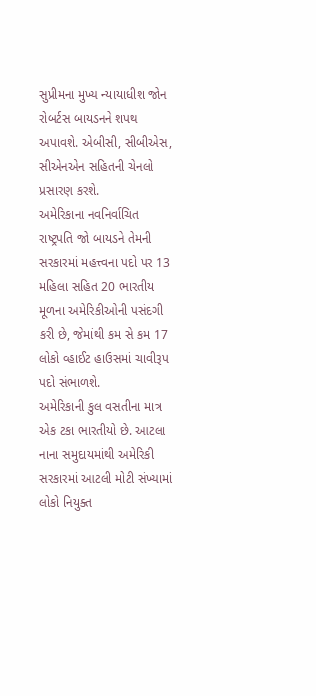સુપ્રીમના મુખ્ય ન્યાયાધીશ જોન રોબર્ટસ બાયડનને શપથ અપાવશે. એબીસી, સીબીએસ, સીએનએન સહિતની ચેનલો પ્રસારણ કરશે.
અમેરિકાના નવનિર્વાચિત રાષ્ટ્રપતિ જો બાયડને તેમની સરકારમાં મહત્ત્વના પદો પર 13 મહિલા સહિત 20 ભારતીય મૂળના અમેરિકીઓની પસંદગી કરી છે, જેમાંથી કમ સે કમ 17 લોકો વ્હાઈટ હાઉસમાં ચાવીરૂપ પદો સંભાળશે.
અમેરિકાની કુલ વસતીના માત્ર એક ટકા ભારતીયો છે. આટલા નાના સમુદાયમાંથી અમેરિકી સરકારમાં આટલી મોટી સંખ્યામાં લોકો નિયુક્ત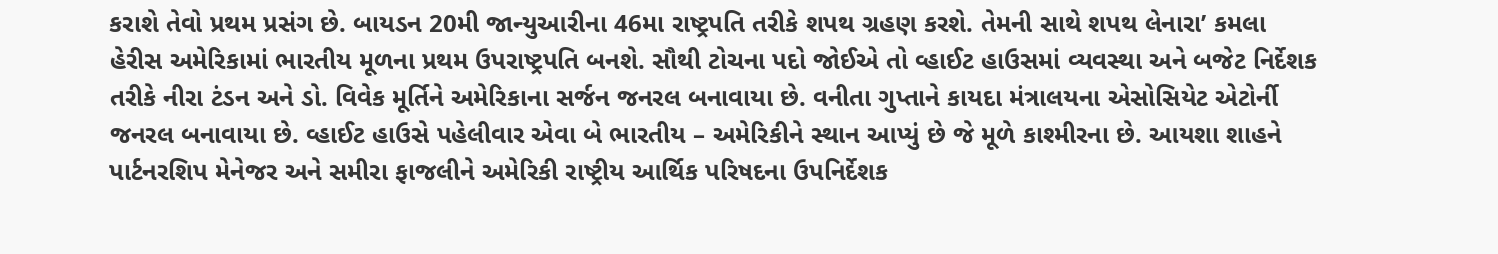કરાશે તેવો પ્રથમ પ્રસંગ છે. બાયડન 20મી જાન્યુઆરીના 46મા રાષ્ટ્રપતિ તરીકે શપથ ગ્રહણ કરશે. તેમની સાથે શપથ લેનારા’ કમલા હેરીસ અમેરિકામાં ભારતીય મૂળના પ્રથમ ઉપરાષ્ટ્રપતિ બનશે. સૌથી ટોચના પદો જોઈએ તો વ્હાઈટ હાઉસમાં વ્યવસ્થા અને બજેટ નિર્દેશક તરીકે નીરા ટંડન અને ડો. વિવેક મૂર્તિને અમેરિકાના સર્જન જનરલ બનાવાયા છે. વનીતા ગુપ્તાને કાયદા મંત્રાલયના એસોસિયેટ એટોર્ની જનરલ બનાવાયા છે. વ્હાઈટ હાઉસે પહેલીવાર એવા બે ભારતીય – અમેરિકીને સ્થાન આપ્યું છે જે મૂળે કાશ્મીરના છે. આયશા શાહને પાર્ટનરશિપ મેનેજર અને સમીરા ફાજલીને અમેરિકી રાષ્ટ્રીય આર્થિક પરિષદના ઉપનિર્દેશક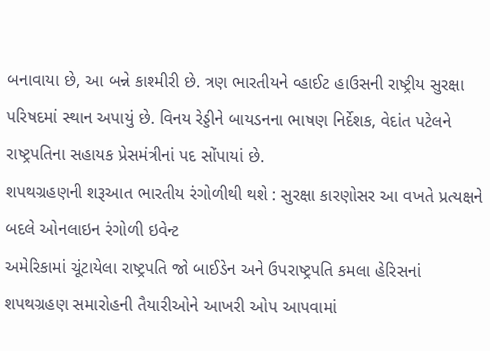બનાવાયા છે, આ બન્ને કાશ્મીરી છે. ત્રણ ભારતીયને વ્હાઈટ હાઉસની રાષ્ટ્રીય સુરક્ષા પરિષદમાં સ્થાન અપાયું છે. વિનય રેડ્ડીને બાયડનના ભાષણ નિર્દેશક, વેદાંત પટેલને રાષ્ટ્રપતિના સહાયક પ્રેસમંત્રીનાં પદ સોંપાયાં છે.
શપથગ્રહણની શરૂઆત ભારતીય રંગોળીથી થશે : સુરક્ષા કારણોસર આ વખતે પ્રત્યક્ષને બદલે ઓનલાઇન રંગોળી ઇવેન્ટ
અમેરિકામાં ચૂંટાયેલા રાષ્ટ્રપતિ જો બાઈડેન અને ઉપરાષ્ટ્રપતિ કમલા હેરિસનાં શપથગ્રહણ સમારોહની તૈયારીઓને આખરી ઓપ આપવામાં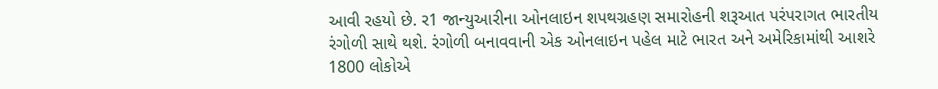આવી રહયો છે. ર1 જાન્યુઆરીના ઓનલાઇન શપથગ્રહણ સમારોહની શરૂઆત પરંપરાગત ભારતીય રંગોળી સાથે થશે. રંગોળી બનાવવાની એક ઓનલાઇન પહેલ માટે ભારત અને અમેરિકામાંથી આશરે 1800 લોકોએ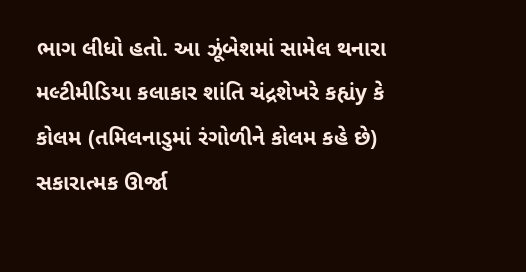ભાગ લીધો હતો. આ ઝૂંબેશમાં સામેલ થનારા મલ્ટીમીડિયા કલાકાર શાંતિ ચંદ્રશેખરે કહ્યંy કે કોલમ (તમિલનાડુમાં રંગોળીને કોલમ કહે છે) સકારાત્મક ઊર્જા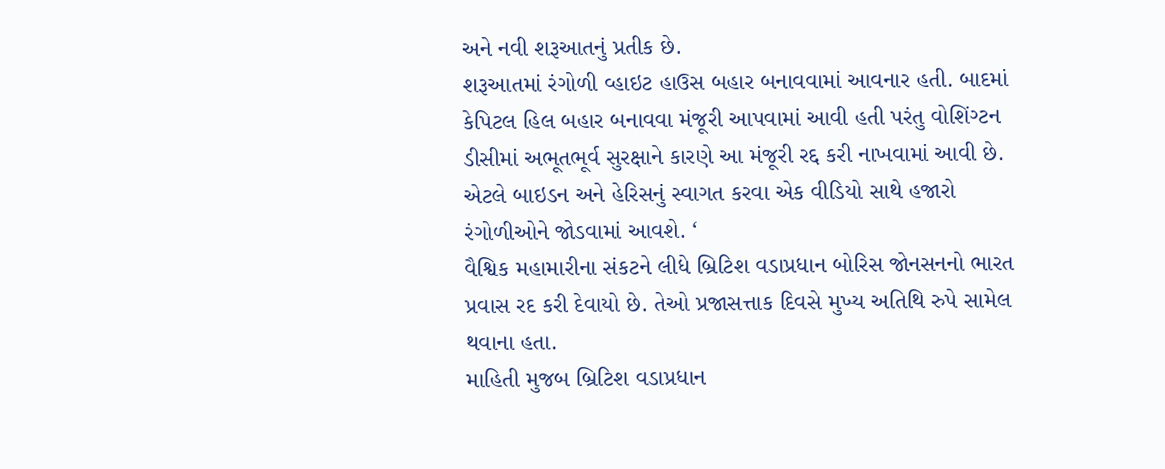અને નવી શરૂઆતનું પ્રતીક છે.
શરૂઆતમાં રંગોળી વ્હાઇટ હાઉસ બહાર બનાવવામાં આવનાર હતી. બાદમાં કેપિટલ હિલ બહાર બનાવવા મંજૂરી આપવામાં આવી હતી પરંતુ વોશિંગ્ટન ડીસીમાં અભૂતભૂર્વ સુરક્ષાને કારણે આ મંજૂરી રદ્દ કરી નાખવામાં આવી છે. એટલે બાઇડન અને હેરિસનું સ્વાગત કરવા એક વીડિયો સાથે હજારો રંગોળીઓને જોડવામાં આવશે. ‘
વૈશ્વિક મહામારીના સંકટને લીધે બ્રિટિશ વડાપ્રધાન બોરિસ જોનસનનો ભારત પ્રવાસ રદ કરી દેવાયો છે. તેઓ પ્રજાસત્તાક દિવસે મુખ્ય અતિથિ રુપે સામેલ થવાના હતા.
માહિતી મુજબ બ્રિટિશ વડાપ્રધાન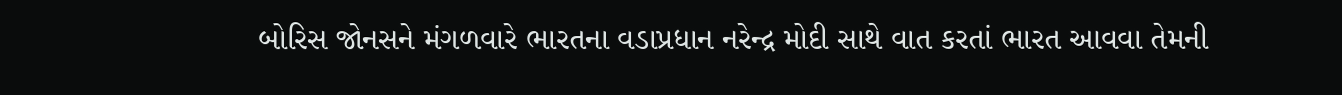બોરિસ જોનસને મંગળવારે ભારતના વડાપ્રધાન નરેન્દ્ર મોદી સાથે વાત કરતાં ભારત આવવા તેમની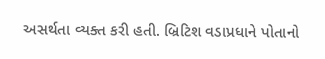અસર્થતા વ્યક્ત કરી હતી. બ્રિટિશ વડાપ્રધાને પોતાનો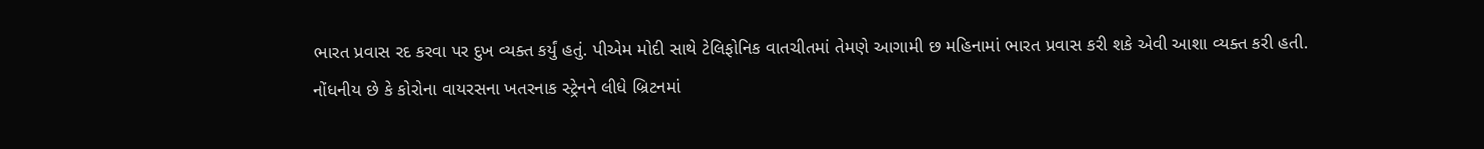ભારત પ્રવાસ રદ કરવા પર દુખ વ્યક્ત કર્યું હતું. પીએમ મોદી સાથે ટેલિફોનિક વાતચીતમાં તેમણે આગામી છ મહિનામાં ભારત પ્રવાસ કરી શકે એવી આશા વ્યક્ત કરી હતી.
નોંધનીય છે કે કોરોના વાયરસના ખતરનાક સ્ટ્રેનને લીધે બ્રિટનમાં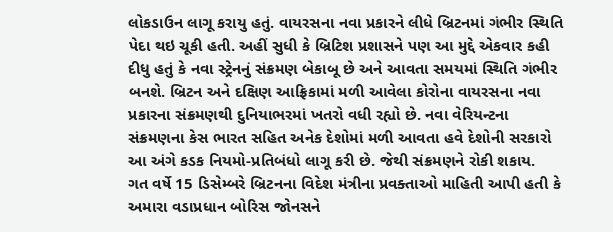લોકડાઉન લાગૂ કરાયુ હતું. વાયરસના નવા પ્રકારને લીધે બ્રિટનમાં ગંભીર સ્થિતિ પેદા થઇ ચૂકી હતી. અહીં સુધી કે બ્રિટિશ પ્રશાસને પણ આ મુદ્દે એકવાર કહી દીધુ હતું કે નવા સ્ટ્રેનનું સંક્રમણ બેકાબૂ છે અને આવતા સમયમાં સ્થિતિ ગંભીર બનશે. બ્રિટન અને દક્ષિણ આફ્રિકામાં મળી આવેલા કોરોના વાયરસના નવા પ્રકારના સંક્રમણથી દુનિયાભરમાં ખતરો વધી રહ્યો છે. નવા વેરિયન્ટના સંક્રમણના કેસ ભારત સહિત અનેક દેશોમાં મળી આવતા હવે દેશોની સરકારો આ અંગે કડક નિયમો-પ્રતિબંધો લાગૂ કરી છે. જેથી સંક્રમણને રોકી શકાય.
ગત વર્ષે 15 ડિસેમ્બરે બ્રિટનના વિદેશ મંત્રીના પ્રવક્તાઓ માહિતી આપી હતી કે અમારા વડાપ્રધાન બોરિસ જોનસને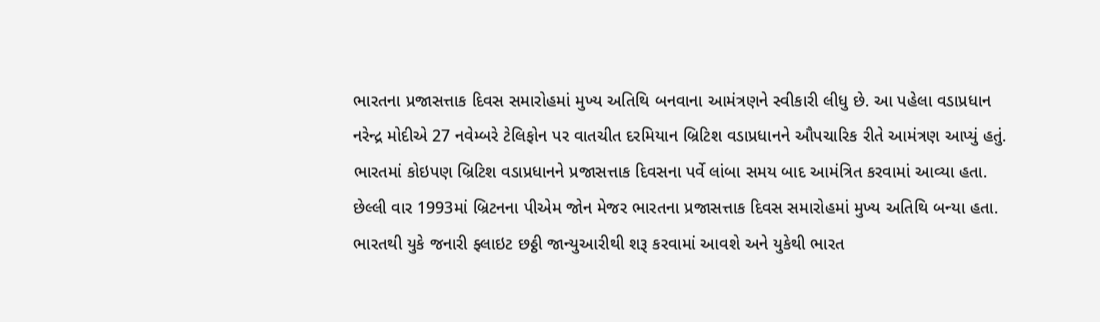ભારતના પ્રજાસત્તાક દિવસ સમારોહમાં મુખ્ય અતિથિ બનવાના આમંત્રણને સ્વીકારી લીધુ છે. આ પહેલા વડાપ્રધાન નરેન્દ્ર મોદીએ 27 નવેમ્બરે ટેલિફોન પર વાતચીત દરમિયાન બ્રિટિશ વડાપ્રધાનને ઔપચારિક રીતે આમંત્રણ આપ્યું હતું. ભારતમાં કોઇપણ બ્રિટિશ વડાપ્રધાનને પ્રજાસત્તાક દિવસના પર્વે લાંબા સમય બાદ આમંત્રિત કરવામાં આવ્યા હતા. છેલ્લી વાર 1993માં બ્રિટનના પીએમ જોન મેજર ભારતના પ્રજાસત્તાક દિવસ સમારોહમાં મુખ્ય અતિથિ બન્યા હતા.
ભારતથી યુકે જનારી ફ્લાઇટ છઠ્ઠી જાન્યુઆરીથી શરૂ કરવામાં આવશે અને યુકેથી ભારત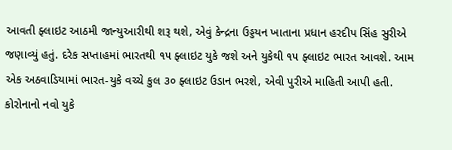આવતી ફ્લાઇટ આઠમી જાન્યુઆરીથી શરૂ થશે, એવું કેન્દ્રના ઉડ્ડયન ખાતાના પ્રધાન હરદીપ સિંહ સુરીએ જણાવ્યું હતું. દરેક સપ્તાહમાં ભારતથી ૧૫ ફ્લાઇટ યુકે જશે અને યુકેથી ૧૫ ફ્લાઇટ ભારત આવશે. આમ એક અઠવાડિયામાં ભારત-યુકે વચ્ચે કુલ ૩૦ ફ્લાઇટ ઉડાન ભરશે, એવી પુરીએ માહિતી આપી હતી.
કોરોનાનો નવો યુકે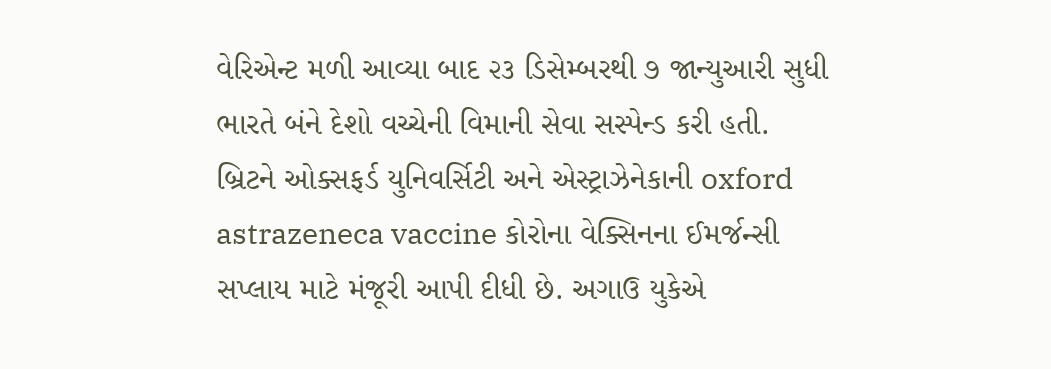વેરિએન્ટ મળી આવ્યા બાદ ૨૩ ડિસેમ્બરથી ૭ જાન્યુઆરી સુધી ભારતે બંને દેશો વચ્ચેની વિમાની સેવા સસ્પેન્ડ કરી હતી.
બ્રિટને ઓક્સફર્ડ યુનિવર્સિટી અને એસ્ટ્રાઝેનેકાની oxford astrazeneca vaccine કોરોના વેક્સિનના ઈમર્જન્સી સપ્લાય માટે મંજૂરી આપી દીધી છે. અગાઉ યુકેએ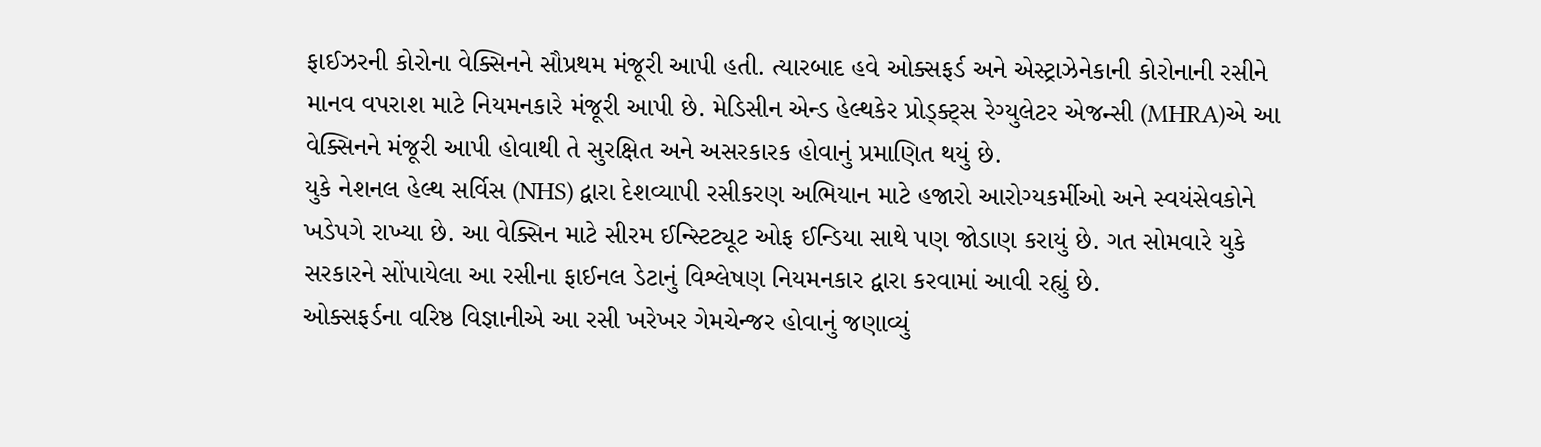ફાઈઝરની કોરોના વેક્સિનને સૌપ્રથમ મંજૂરી આપી હતી. ત્યારબાદ હવે ઓક્સફર્ડ અને એસ્ટ્રાઝેનેકાની કોરોનાની રસીને માનવ વપરાશ માટે નિયમનકારે મંજૂરી આપી છે. મેડિસીન એન્ડ હેલ્થકેર પ્રોડ્ક્ટ્સ રેગ્યુલેટર એજન્સી (MHRA)એ આ વેક્સિનને મંજૂરી આપી હોવાથી તે સુરક્ષિત અને અસરકારક હોવાનું પ્રમાણિત થયું છે.
યુકે નેશનલ હેલ્થ સર્વિસ (NHS) દ્વારા દેશવ્યાપી રસીકરણ અભિયાન માટે હજારો આરોગ્યકર્મીઓ અને સ્વયંસેવકોને ખડેપગે રાખ્યા છે. આ વેક્સિન માટે સીરમ ઈન્સ્ટિટ્યૂટ ઓફ ઈન્ડિયા સાથે પણ જોડાણ કરાયું છે. ગત સોમવારે યુકે સરકારને સોંપાયેલા આ રસીના ફાઈનલ ડેટાનું વિશ્લેષણ નિયમનકાર દ્વારા કરવામાં આવી રહ્યું છે.
ઓક્સફર્ડના વરિષ્ઠ વિજ્ઞાનીએ આ રસી ખરેખર ગેમચેન્જર હોવાનું જણાવ્યું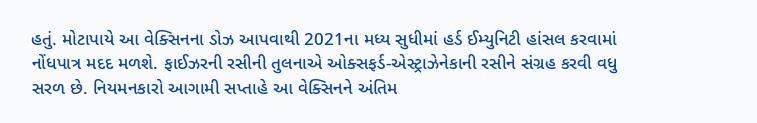હતું. મોટાપાયે આ વેક્સિનના ડોઝ આપવાથી 2021ના મધ્ય સુધીમાં હર્ડ ઈમ્યુનિટી હાંસલ કરવામાં નોંધપાત્ર મદદ મળશે. ફાઈઝરની રસીની તુલનાએ ઓક્સફર્ડ-એસ્ટ્રાઝેનેકાની રસીને સંગ્રહ કરવી વધુ સરળ છે. નિયમનકારો આગામી સપ્તાહે આ વેક્સિનને અંતિમ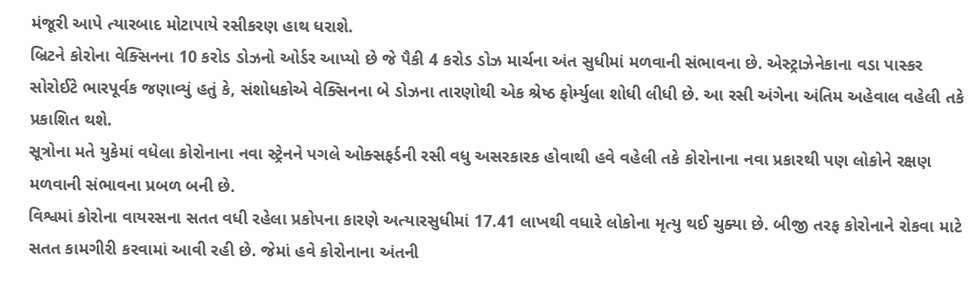મંજૂરી આપે ત્યારબાદ મોટાપાયે રસીકરણ હાથ ધરાશે.
બ્રિટને કોરોના વેક્સિનના 10 કરોડ ડોઝનો ઓર્ડર આપ્યો છે જે પૈકી 4 કરોડ ડોઝ માર્ચના અંત સુધીમાં મળવાની સંભાવના છે. એસ્ટ્રાઝેનેકાના વડા પાસ્કર સોરોઈટે ભારપૂર્વક જણાવ્યું હતું કે, સંશોધકોએ વેક્સિનના બે ડોઝના તારણોથી એક શ્રેષ્ઠ ફોર્મ્યુલા શોધી લીધી છે. આ રસી અંગેના અંતિમ અહેવાલ વહેલી તકે પ્રકાશિત થશે.
સૂત્રોના મતે યુકેમાં વધેલા કોરોનાના નવા સ્ટ્રેનને પગલે ઓક્સફર્ડની રસી વધુ અસરકારક હોવાથી હવે વહેલી તકે કોરોનાના નવા પ્રકારથી પણ લોકોને રક્ષણ મળવાની સંભાવના પ્રબળ બની છે.
વિશ્વમાં કોરોના વાયરસના સતત વધી રહેલા પ્રકોપના કારણે અત્યારસુધીમાં 17.41 લાખથી વધારે લોકોના મૃત્યુ થઈ ચુક્યા છે. બીજી તરફ કોરોનાને રોકવા માટે સતત કામગીરી કરવામાં આવી રહી છે. જેમાં હવે કોરોનાના અંતની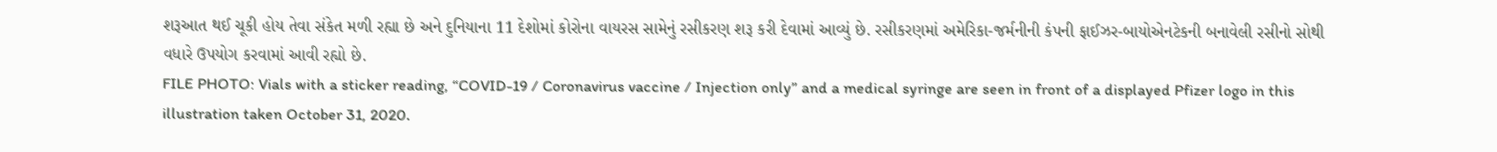શરૂઆત થઈ ચૂકી હોય તેવા સંકેત મળી રહ્યા છે અને દુનિયાના 11 દેશોમાં કોરોના વાયરસ સામેનું રસીકરણ શરૂ કરી દેવામાં આવ્યું છે. રસીકરણમાં અમેરિકા-જર્મનીની કંપની ફાઈઝર-બાયોએનટેકની બનાવેલી રસીનો સોથી વધારે ઉપયોગ કરવામાં આવી રહ્યો છે.
FILE PHOTO: Vials with a sticker reading, “COVID-19 / Coronavirus vaccine / Injection only” and a medical syringe are seen in front of a displayed Pfizer logo in this illustration taken October 31, 2020.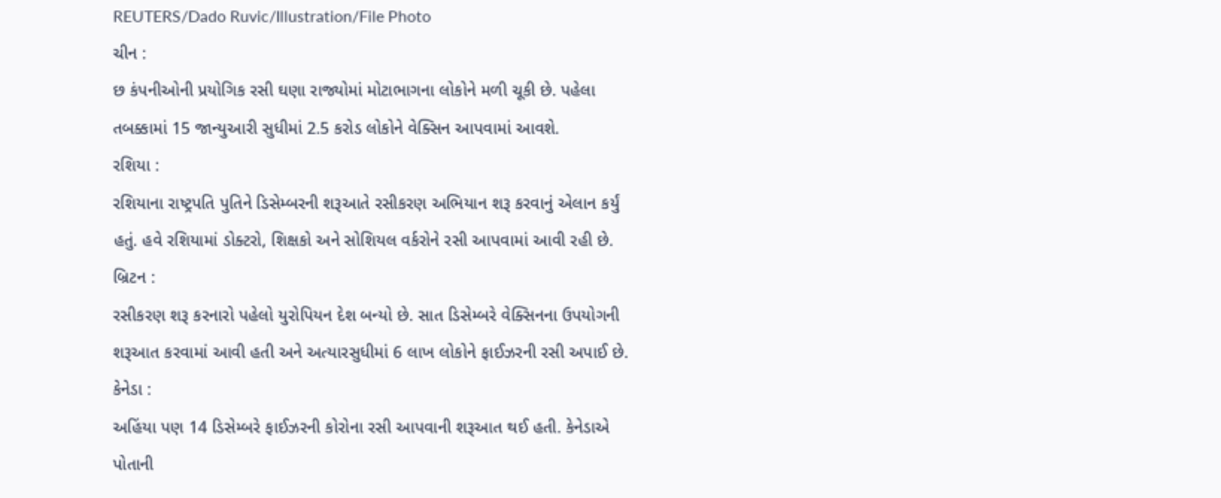REUTERS/Dado Ruvic/Illustration/File Photo
ચીન :
છ કંપનીઓની પ્રયોગિક રસી ઘણા રાજ્યોમાં મોટાભાગના લોકોને મળી ચૂકી છે. પહેલા તબક્કામાં 15 જાન્યુઆરી સુધીમાં 2.5 કરોડ લોકોને વેક્સિન આપવામાં આવશે.
રશિયા :
રશિયાના રાષ્ટ્રપતિ પુતિને ડિસેમ્બરની શરૂઆતે રસીકરણ અભિયાન શરૂ કરવાનું એલાન કર્યું હતું. હવે રશિયામાં ડોક્ટરો, શિક્ષકો અને સોશિયલ વર્કરોને રસી આપવામાં આવી રહી છે.
બ્રિટન :
રસીકરણ શરૂ કરનારો પહેલો યુરોપિયન દેશ બન્યો છે. સાત ડિસેમ્બરે વેક્સિનના ઉપયોગની શરૂઆત કરવામાં આવી હતી અને અત્યારસુધીમાં 6 લાખ લોકોને ફાઈઝરની રસી અપાઈ છે.
કેનેડા :
અહિંયા પણ 14 ડિસેમ્બરે ફાઈઝરની કોરોના રસી આપવાની શરૂઆત થઈ હતી. કેનેડાએ પોતાની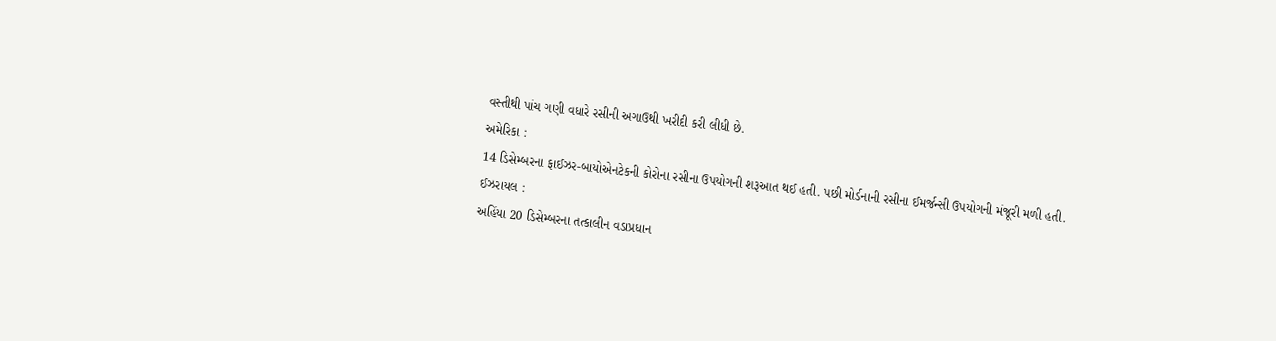વસ્તીથી પાંચ ગણી વધારે રસીની અગાઉથી ખરીદી કરી લીધી છે.
અમેરિકા :
14 ડિસેમ્બરના ફાઈઝર-બાયોએનટેકની કોરોના રસીના ઉપયોગની શરૂઆત થઈ હતી. પછી મોર્ડનાની રસીના ઈમર્જન્સી ઉપયોગની મંજૂરી મળી હતી.
ઈઝરાયલ :
અહિંયા 20 ડિસેમ્બરના તત્કાલીન વડાપ્રધાન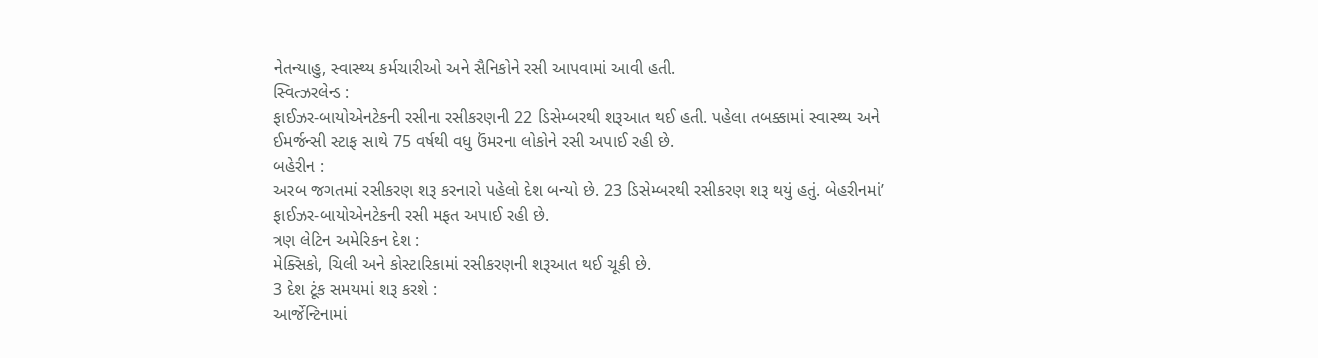નેતન્યાહુ, સ્વાસ્થ્ય કર્મચારીઓ અને સૈનિકોને રસી આપવામાં આવી હતી.
સ્વિત્ઝરલેન્ડ :
ફાઈઝર-બાયોએનટેકની રસીના રસીકરણની 22 ડિસેમ્બરથી શરૂઆત થઈ હતી. પહેલા તબક્કામાં સ્વાસ્થ્ય અને ઈમર્જન્સી સ્ટાફ સાથે 75 વર્ષથી વધુ ઉંમરના લોકોને રસી અપાઈ રહી છે.
બહેરીન :
અરબ જગતમાં રસીકરણ શરૂ કરનારો પહેલો દેશ બન્યો છે. 23 ડિસેમ્બરથી રસીકરણ શરૂ થયું હતું. બેહરીનમાં’ ફાઈઝર-બાયોએનટેકની રસી મફત અપાઈ રહી છે.
ત્રણ લેટિન અમેરિકન દેશ :
મેક્સિકો, ચિલી અને કોસ્ટારિકામાં રસીકરણની શરૂઆત થઈ ચૂકી છે.
3 દેશ ટૂંક સમયમાં શરૂ કરશે :
આર્જેન્ટિનામાં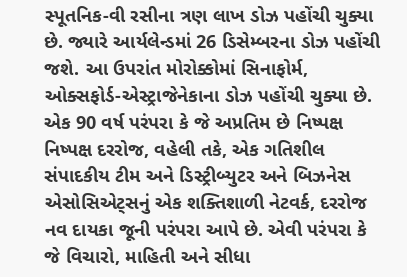સ્પૂતનિક-વી રસીના ત્રણ લાખ ડોઝ પહોંચી ચુક્યા છે. જ્યારે આર્યલેન્ડમાં 26 ડિસેમ્બરના ડોઝ પહોંચી જશે. આ ઉપરાંત મોરોક્કોમાં સિનાફોર્મ, ઓક્સફોર્ડ-એસ્ટ્રાજેનેકાના ડોઝ પહોંચી ચુક્યા છે.
એક 90 વર્ષ પરંપરા કે જે અપ્રતિમ છે નિષ્પક્ષ નિષ્પક્ષ દરરોજ, વહેલી તકે, એક ગતિશીલ સંપાદકીય ટીમ અને ડિસ્ટ્રીબ્યુટર અને બિઝનેસ એસોસિએટ્સનું એક શક્તિશાળી નેટવર્ક, દરરોજ નવ દાયકા જૂની પરંપરા આપે છે. એવી પરંપરા કે જે વિચારો, માહિતી અને સીધા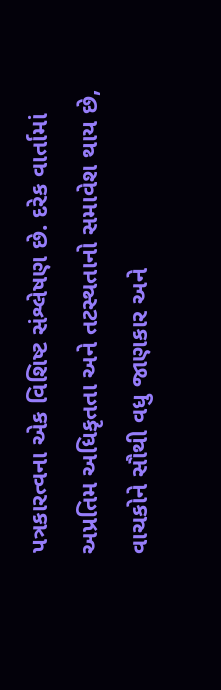પત્રકારત્વના એક વિશિષ્ટ સંશ્લેષણ છે. દરેક વાર્તામાં અપ્રતિમ અધિકૃતતા અને તટસ્થતાનો સમાવેશ થાય છે, વાચકોને સૌથી વધુ જાણકાર અને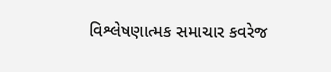વિશ્લેષણાત્મક સમાચાર કવરેજ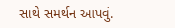સાથે સમર્થન આપવું.